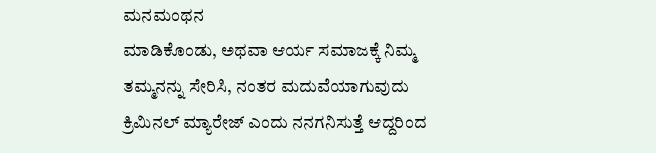ಮನಮಂಥನ
ಮಾಡಿಕೊಂಡು, ಅಥವಾ ಆರ್ಯ ಸಮಾಜಕ್ಕೆ ನಿಮ್ಮ ತಮ್ಮನನ್ನು ಸೇರಿಸಿ, ನಂತರ ಮದುವೆಯಾಗುವುದು ಕ್ರಿಮಿನಲ್ ಮ್ಯಾರೇಜ್ ಎಂದು ನನಗನಿಸುತ್ತೆ ಆದ್ದರಿಂದ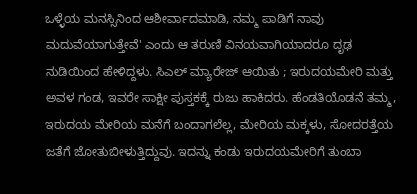ಒಳ್ಳೆಯ ಮನಸ್ಸಿನಿಂದ ಆಶೀರ್ವಾದಮಾಡಿ, ನಮ್ಮ ಪಾಡಿಗೆ ನಾವು ಮದುವೆಯಾಗುತ್ತೇವೆ' ಎಂದು ಆ ತರುಣಿ ವಿನಯವಾಗಿಯಾದರೂ ದೃಢ ನುಡಿಯಿಂದ ಹೇಳಿದ್ದಳು. ಸಿಎಲ್ ಮ್ಯಾರೇಜ್ ಆಯಿತು ; ಇರುದಯಮೇರಿ ಮತ್ತು ಅವಳ ಗಂಡ, ಇವರೇ ಸಾಕ್ಷೀ ಪುಸ್ತಕಕ್ಕೆ ರುಜು ಹಾಕಿದರು. ಹೆಂಡತಿಯೊಡನೆ ತಮ್ಮ, ಇರುದಯ ಮೇರಿಯ ಮನೆಗೆ ಬಂದಾಗಲೆಲ್ಲ, ಮೇರಿಯ ಮಕ್ಕಳು, ಸೋದರತ್ತೆಯ ಜತೆಗೆ ಜೋತುಬೀಳುತ್ತಿದ್ದುವು. ಇದನ್ನು ಕಂಡು ಇರುದಯಮೇರಿಗೆ ತುಂಬಾ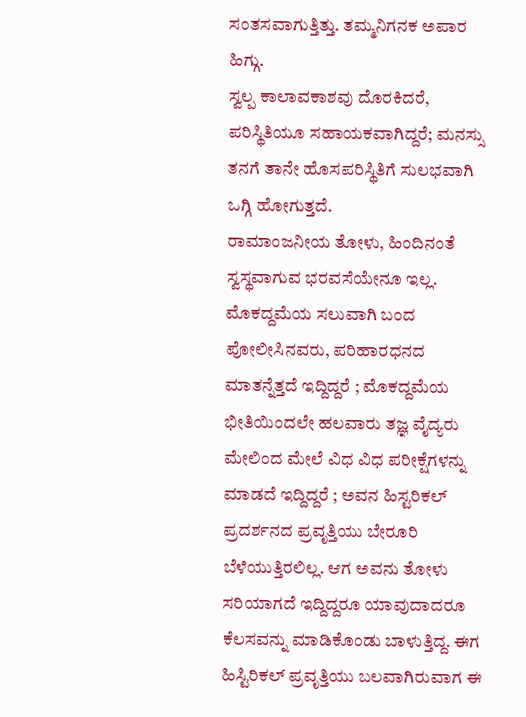ಸಂತಸವಾಗುತ್ತಿತ್ತು. ತಮ್ಮನಿಗನಕ ಅಪಾರ ಹಿಗ್ಗು.
ಸ್ವಲ್ಪ ಕಾಲಾವಕಾಶವು ದೊರಕಿದರೆ, ಪರಿಸ್ಥಿತಿಯೂ ಸಹಾಯಕವಾಗಿದ್ದರೆ; ಮನಸ್ಸು ತನಗೆ ತಾನೇ ಹೊಸಪರಿಸ್ಥಿತಿಗೆ ಸುಲಭವಾಗಿ ಒಗ್ಗಿ ಹೋಗುತ್ತದೆ.
ರಾಮಾಂಜನೀಯ ತೋಳು, ಹಿಂದಿನಂತೆ ಸ್ವಸ್ಥವಾಗುವ ಭರವಸೆಯೇನೂ ಇಲ್ಲ. ಮೊಕದ್ದಮೆಯ ಸಲುವಾಗಿ ಬಂದ ಪೋಲೀಸಿನವರು, ಪರಿಹಾರಧನದ ಮಾತನ್ನೆತ್ತದೆ ಇದ್ದಿದ್ದರೆ ; ಮೊಕದ್ದಮೆಯ ಭೀತಿಯಿಂದಲೇ ಹಲವಾರು ತಜ್ಞ ವೈದ್ಯರು ಮೇಲಿಂದ ಮೇಲೆ ವಿಧ ವಿಧ ಪರೀಕ್ಷೆಗಳನ್ನು ಮಾಡದೆ ಇದ್ದಿದ್ದರೆ ; ಅವನ ಹಿಸ್ಟರಿಕಲ್ ಪ್ರದರ್ಶನದ ಪ್ರವೃತ್ತಿಯು ಬೇರೂರಿ ಬೆಳೆಯುತ್ತಿರಲಿಲ್ಲ. ಆಗ ಅವನು ತೋಳು ಸರಿಯಾಗದೆ ಇದ್ದಿದ್ದರೂ ಯಾವುದಾದರೂ ಕೆಲಸವನ್ನು ಮಾಡಿಕೊಂಡು ಬಾಳುತ್ತಿದ್ದ. ಈಗ ಹಿಸ್ಟಿರಿಕಲ್ ಪ್ರವೃತ್ತಿಯು ಬಲವಾಗಿರುವಾಗ ಈ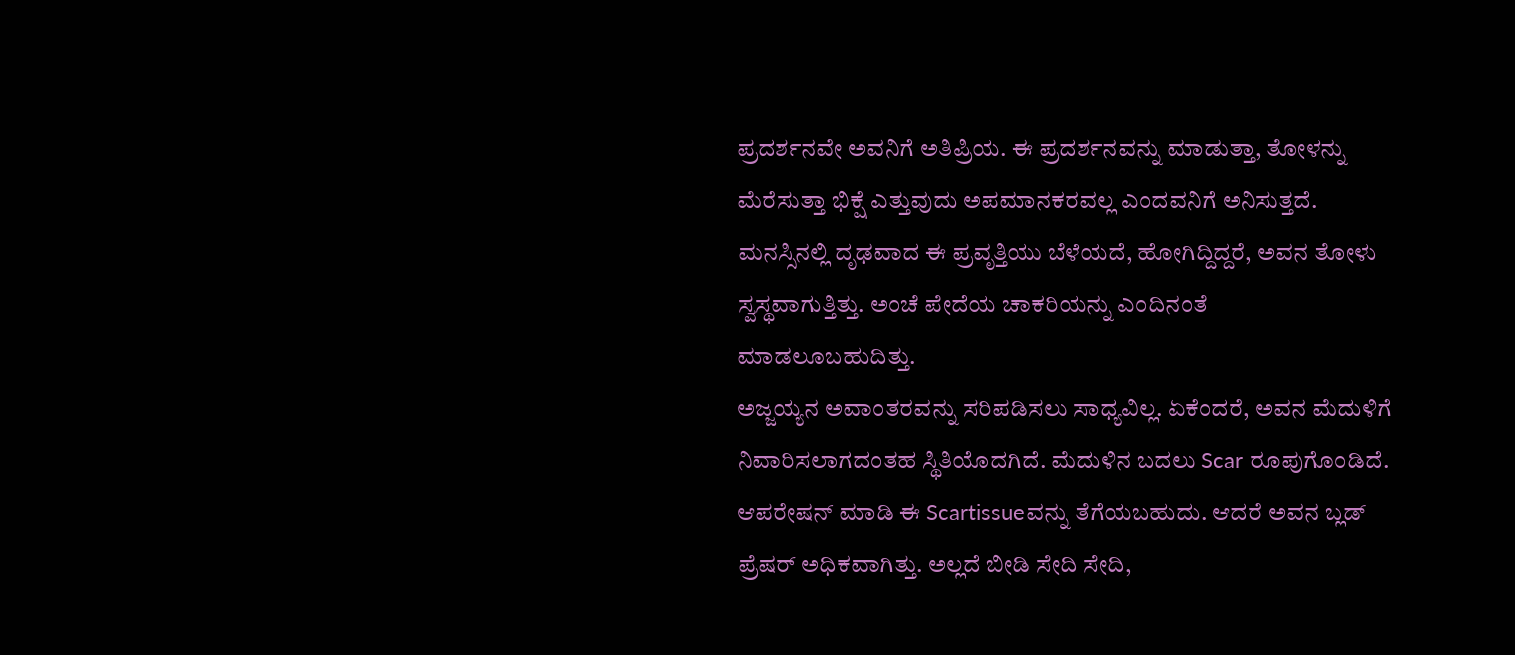ಪ್ರದರ್ಶನವೇ ಅವನಿಗೆ ಅತಿಪ್ರಿಯ. ಈ ಪ್ರದರ್ಶನವನ್ನು ಮಾಡುತ್ತಾ, ತೋಳನ್ನು ಮೆರೆಸುತ್ತಾ ಭಿಕ್ಷೆ ಎತ್ತುವುದು ಅಪಮಾನಕರವಲ್ಲ ಎಂದವನಿಗೆ ಅನಿಸುತ್ತದೆ. ಮನಸ್ಸಿನಲ್ಲಿ ದೃಢವಾದ ಈ ಪ್ರವೃತ್ತಿಯು ಬೆಳೆಯದೆ, ಹೋಗಿದ್ದಿದ್ದರೆ, ಅವನ ತೋಳು ಸ್ವಸ್ಥವಾಗುತ್ತಿತ್ತು. ಅಂಚೆ ಪೇದೆಯ ಚಾಕರಿಯನ್ನು ಎಂದಿನಂತೆ ಮಾಡಲೂಬಹುದಿತ್ತು.
ಅಜ್ಜಯ್ಯನ ಅವಾಂತರವನ್ನು ಸರಿಪಡಿಸಲು ಸಾಧ್ಯವಿಲ್ಲ. ಏಕೆಂದರೆ, ಅವನ ಮೆದುಳಿಗೆ ನಿವಾರಿಸಲಾಗದಂತಹ ಸ್ಥಿತಿಯೊದಗಿದೆ. ಮೆದುಳಿನ ಬದಲು Scar ರೂಪುಗೊಂಡಿದೆ. ಆಪರೇಷನ್ ಮಾಡಿ ಈ Scartissueವನ್ನು ತೆಗೆಯಬಹುದು. ಆದರೆ ಅವನ ಬ್ಲಡ್ ಪ್ರೆಷರ್ ಅಧಿಕವಾಗಿತ್ತು. ಅಲ್ಲದೆ ಬೀಡಿ ಸೇದಿ ಸೇದಿ,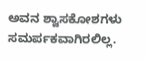ಅವನ ಶ್ವಾಸಕೋಶಗಳು ಸಮರ್ಪಕವಾಗಿರಲಿಲ್ಲ.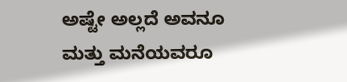ಅಷ್ಟೇ ಅಲ್ಲದೆ ಅವನೂ ಮತ್ತು ಮನೆಯವರೂ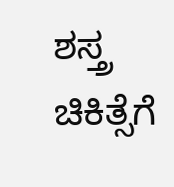ಶಸ್ತ್ರ ಚಿಕಿತ್ಸೆಗೆ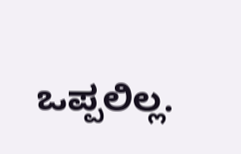ಒಪ್ಪಲಿಲ್ಲ.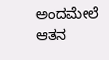ಅಂದಮೇಲೆ ಆತನ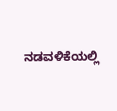ನಡವಳಿಕೆಯಲ್ಲಿ